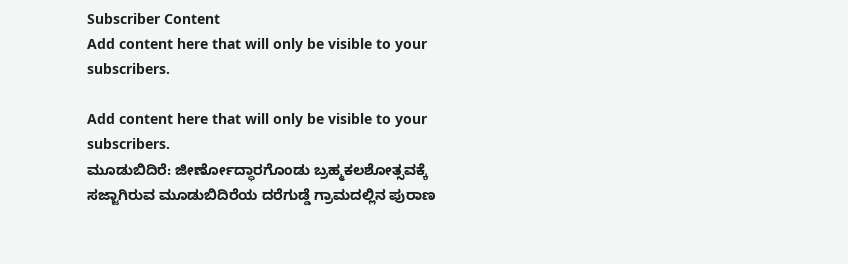Subscriber Content
Add content here that will only be visible to your subscribers.

Add content here that will only be visible to your subscribers.
ಮೂಡುಬಿದಿರೆ: ಜೀರ್ಣೋದ್ಧಾರಗೊಂಡು ಬ್ರಹ್ಮಕಲಶೋತ್ಸವಕ್ಕೆ ಸಜ್ಜಾಗಿರುವ ಮೂಡುಬಿದಿರೆಯ ದರೆಗುಡ್ಡೆ ಗ್ರಾಮದಲ್ಲಿನ ಪುರಾಣ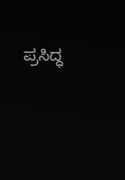ಪ್ರಸಿದ್ಧ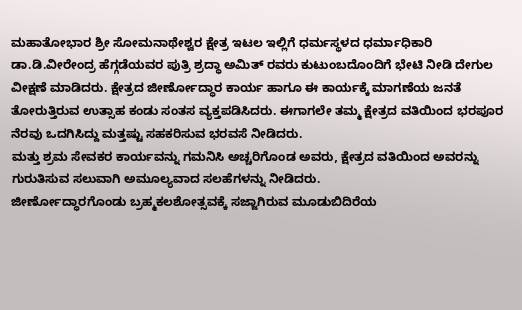ಮಹಾತೋಭಾರ ಶ್ರೀ ಸೋಮನಾಥೇಶ್ವರ ಕ್ಷೇತ್ರ ಇಟಲ ಇಲ್ಲಿಗೆ ಧರ್ಮಸ್ಥಳದ ಧರ್ಮಾಧಿಕಾರಿ ಡಾ.ಡಿ.ವೀರೇಂದ್ರ ಹೆಗ್ಗಡೆಯವರ ಪುತ್ರಿ ಶ್ರದ್ಧಾ ಅಮಿತ್ ರವರು ಕುಟುಂಬದೊಂದಿಗೆ ಭೇಟಿ ನೀಡಿ ದೇಗುಲ ವೀಕ್ಷಣೆ ಮಾಡಿದರು. ಕ್ಷೇತ್ರದ ಜೀರ್ಣೋದ್ಧಾರ ಕಾರ್ಯ ಹಾಗೂ ಈ ಕಾರ್ಯಕ್ಕೆ ಮಾಗಣೆಯ ಜನತೆ ತೋರುತ್ತಿರುವ ಉತ್ಸಾಹ ಕಂಡು ಸಂತಸ ವ್ಯಕ್ತಪಡಿಸಿದರು. ಈಗಾಗಲೇ ತಮ್ಮ ಕ್ಷೇತ್ರದ ವತಿಯಿಂದ ಭರಪೂರ ನೆರವು ಒದಗಿಸಿದ್ದು ಮತ್ತಷ್ಟು ಸಹಕರಿಸುವ ಭರವಸೆ ನೀಡಿದರು.
ಮತ್ತು ಶ್ರಮ ಸೇವಕರ ಕಾರ್ಯವನ್ನು ಗಮನಿಸಿ ಅಚ್ಚರಿಗೊಂಡ ಅವರು, ಕ್ಷೇತ್ರದ ವತಿಯಿಂದ ಅವರನ್ನು ಗುರುತಿಸುವ ಸಲುವಾಗಿ ಅಮೂಲ್ಯವಾದ ಸಲಹೆಗಳನ್ನು ನೀಡಿದರು.
ಜೀರ್ಣೋದ್ಧಾರಗೊಂಡು ಬ್ರಹ್ಮಕಲಶೋತ್ಸವಕ್ಕೆ ಸಜ್ಜಾಗಿರುವ ಮೂಡುಬಿದಿರೆಯ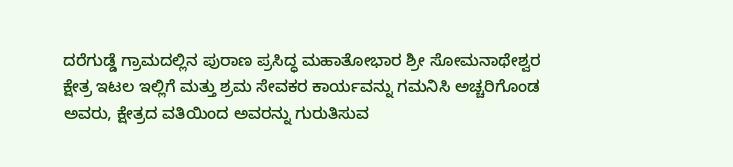ದರೆಗುಡ್ಡೆ ಗ್ರಾಮದಲ್ಲಿನ ಪುರಾಣ ಪ್ರಸಿದ್ಧ ಮಹಾತೋಭಾರ ಶ್ರೀ ಸೋಮನಾಥೇಶ್ವರ ಕ್ಷೇತ್ರ ಇಟಲ ಇಲ್ಲಿಗೆ ಮತ್ತು ಶ್ರಮ ಸೇವಕರ ಕಾರ್ಯವನ್ನು ಗಮನಿಸಿ ಅಚ್ಚರಿಗೊಂಡ ಅವರು, ಕ್ಷೇತ್ರದ ವತಿಯಿಂದ ಅವರನ್ನು ಗುರುತಿಸುವ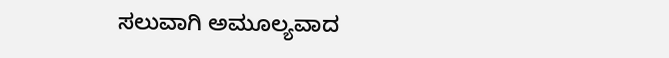ಸಲುವಾಗಿ ಅಮೂಲ್ಯವಾದ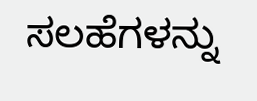ಸಲಹೆಗಳನ್ನು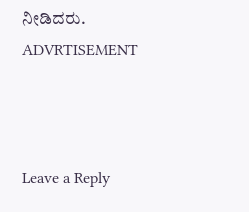ನೀಡಿದರು.
ADVRTISEMENT



Leave a Reply